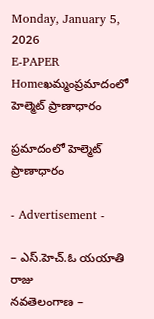Monday, January 5, 2026
E-PAPER
Homeఖమ్మంప్రమాదంలో హెల్మెట్ ప్రాణాధారం

ప్రమాదంలో హెల్మెట్ ప్రాణాధారం

- Advertisement -

– ఎస్.హెచ్.ఓ యయాతి రాజు
నవతెలంగాణ –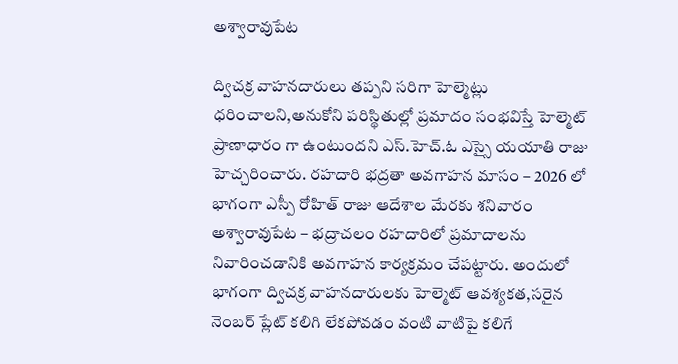అశ్వారావుపేట

ద్విచక్ర వాహనదారులు తప్పని సరిగా హెల్మెట్లు ధరించాలని,అనుకోని పరిస్థితుల్లో ప్రమాదం సంభవిస్తే హెల్మెట్ ప్రాణాధారం గా ఉంటుందని ఎస్.హెచ్.ఓ ఎస్సై యయాతి రాజు హెచ్చరించారు. రహదారి భద్రతా అవగాహన మాసం – 2026 లో భాగంగా ఎస్పీ రోహిత్ రాజు ఆదేశాల మేరకు శనివారం అశ్వారావుపేట – భద్రాచలం రహదారిలో ప్రమాదాలను నివారించడానికి అవగాహన కార్యక్రమం చేపట్టారు. అందులో భాగంగా ద్విచక్ర వాహనదారులకు హెల్మెట్ ఆవశ్యకత,సరైన నెంబర్ ప్లేట్ కలిగి లేకపోవడం వంటి వాటిపై కలిగే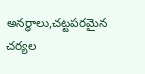అనర్ధాలు,చట్టపరమైన చర్యల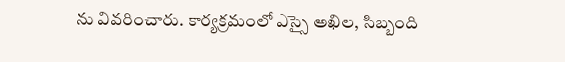ను వివరించారు. కార్యక్రమంలో ఎస్సై అఖిల, సిబ్బంది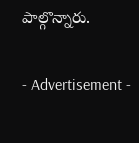పాల్గొన్నారు.

- Advertisement -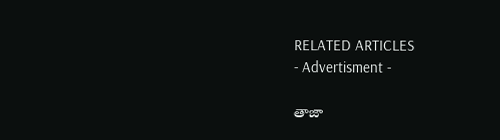RELATED ARTICLES
- Advertisment -

తాజా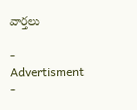వార్తలు

- Advertisment -